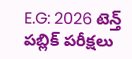E.G: 2026 టెన్త్ పబ్లిక్ పరీక్షలు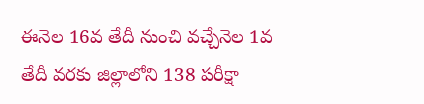ఈనెల 16వ తేదీ నుంచి వచ్చేనెల 1వ తేదీ వరకు జిల్లాలోని 138 పరీక్షా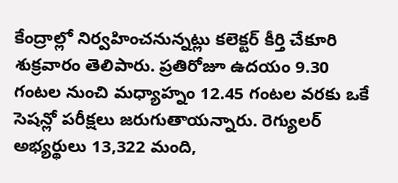కేంద్రాల్లో నిర్వహించనున్నట్లు కలెక్టర్ కీర్తి చేకూరి శుక్రవారం తెలిపారు. ప్రతిరోజూ ఉదయం 9.30 గంటల నుంచి మధ్యాహ్నం 12.45 గంటల వరకు ఒకే సెషన్లో పరీక్షలు జరుగుతాయన్నారు. రెగ్యులర్ అభ్యర్థులు 13,322 మంది,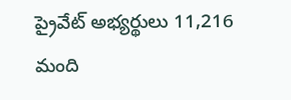ప్రైవేట్ అభ్యర్థులు 11,216 మంది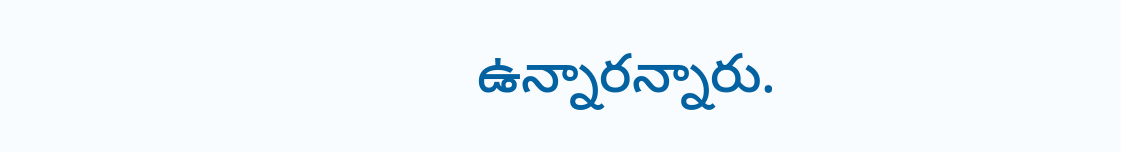ఉన్నారన్నారు.